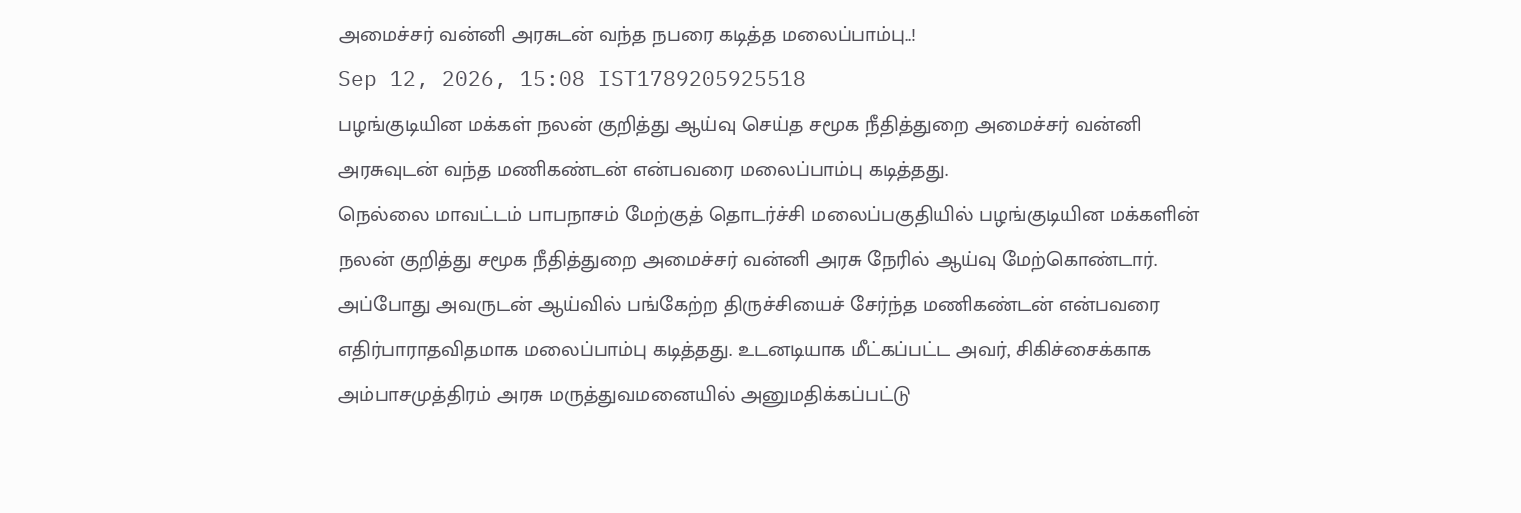அமைச்சர் வன்னி அரசுடன் வந்த நபரை கடித்த மலைப்பாம்பு..!
Sep 12, 2026, 15:08 IST1789205925518
பழங்குடியின மக்கள் நலன் குறித்து ஆய்வு செய்த சமூக நீதித்துறை அமைச்சர் வன்னி அரசுவுடன் வந்த மணிகண்டன் என்பவரை மலைப்பாம்பு கடித்தது.
நெல்லை மாவட்டம் பாபநாசம் மேற்குத் தொடர்ச்சி மலைப்பகுதியில் பழங்குடியின மக்களின் நலன் குறித்து சமூக நீதித்துறை அமைச்சர் வன்னி அரசு நேரில் ஆய்வு மேற்கொண்டார். அப்போது அவருடன் ஆய்வில் பங்கேற்ற திருச்சியைச் சேர்ந்த மணிகண்டன் என்பவரை எதிர்பாராதவிதமாக மலைப்பாம்பு கடித்தது. உடனடியாக மீட்கப்பட்ட அவர், சிகிச்சைக்காக அம்பாசமுத்திரம் அரசு மருத்துவமனையில் அனுமதிக்கப்பட்டு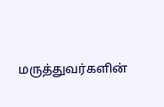மருத்துவர்களின்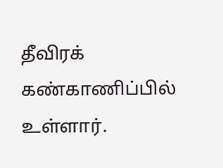தீவிரக் கண்காணிப்பில் உள்ளார்.